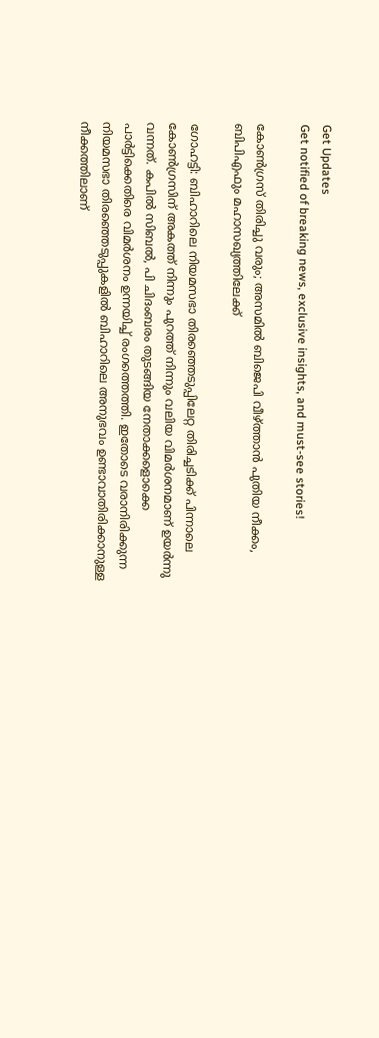Get Updates
Get notified of breaking news, exclusive insights, and must-see stories!

കോണ്‍ഗ്രസ് തിരിച്ചു വരും; അസമില്‍ ബിജെപി വീഴ്ത്താന്‍ പുതിയ നീക്കം, ബിപിഎഫും മഹാസഖ്യത്തിലേക്ക്

ഗോഹട്ടി: ബിഹാറിലെ നിയമസഭാ തിരഞ്ഞെടുപ്പിലേറ്റ തിരിച്ചടിക്ക് പിന്നാലെ കോണ്‍ഗ്രസിന് അകത്ത് നിന്നും പുറത്ത് നിന്നും വലിയ വിമര്‍ശനമാണ് ഉയര്‍ന്നു വന്നത്. കപില്‍ സിബല്‍, പി ചിദംബരം തുടങ്ങിയ നേതാക്കളൊക്കെ പാര്‍ട്ടിക്കെതിരെ വിമര്‍ശനം ഉന്നയിച്ച് രംഗത്തെത്തി. ഇതോടെ വരാനിരിക്കുന്ന നിയമസഭാ തിരഞ്ഞെടുപ്പുകളില്‍ ബിഹാറിലെ അനുഭവം ഉണ്ടാവാതിരിക്കാനുള്ള നീക്കത്തിലാണ്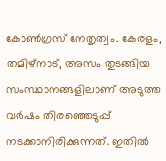കോണ്‍ഗ്രസ് നേതൃത്വം. കേരളം, തമിഴ്നാട്, അസം തുടങ്ങിയ സംസ്ഥാനങ്ങളിലാണ് അടുത്ത വര്‍ഷം തിരഞ്ഞെടുപ്പ് നടക്കാനിരിക്കുന്നത്. ഇതില്‍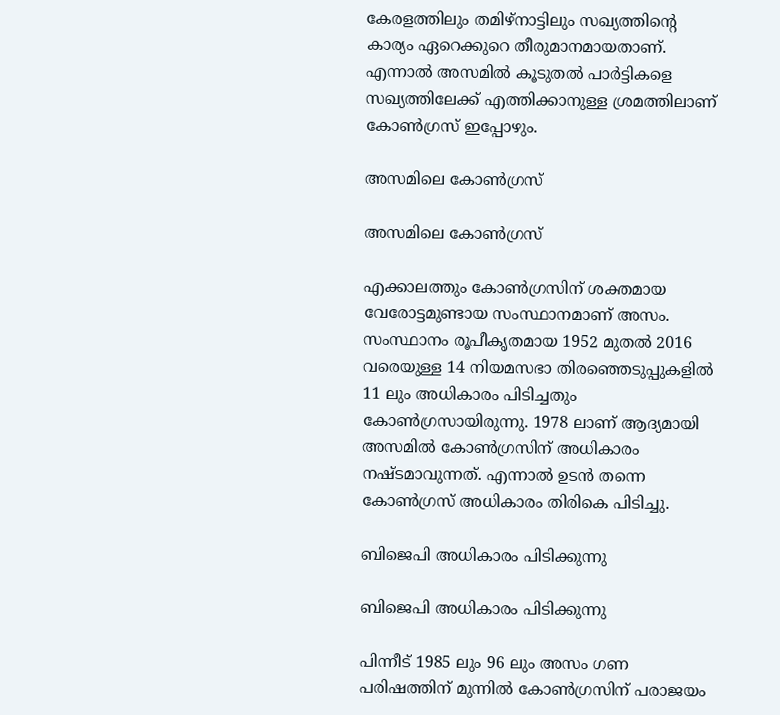കേരളത്തിലും തമിഴ്നാട്ടിലും സഖ്യത്തിന്‍റെ കാര്യം ഏറെക്കുറെ തീരുമാനമായതാണ്. എന്നാല്‍ അസമില്‍ കൂടുതല്‍ പാര്‍ട്ടികളെ സഖ്യത്തിലേക്ക് എത്തിക്കാനുള്ള ശ്രമത്തിലാണ് കോണ്‍ഗ്രസ് ഇപ്പോഴും.

അസമിലെ കോണ്‍ഗ്രസ്

അസമിലെ കോണ്‍ഗ്രസ്

എക്കാലത്തും കോണ്‍ഗ്രസിന് ശക്തമായ വേരോട്ടമുണ്ടായ സംസ്ഥാനമാണ് അസം. സംസ്ഥാനം രൂപീകൃതമായ 1952 മുതല്‍ 2016 വരെയുള്ള 14 നിയമസഭാ തിരഞ്ഞെടുപ്പുകളില്‍ 11 ലും അധികാരം പിടിച്ചതും കോണ്‍ഗ്രസായിരുന്നു. 1978 ലാണ് ആദ്യമായി അസമില്‍ കോണ്‍ഗ്രസിന് അധികാരം നഷ്ടമാവുന്നത്. എന്നാല്‍ ഉടന്‍ തന്നെ കോണ്‍ഗ്രസ് അധികാരം തിരികെ പിടിച്ചു.

ബിജെപി അധികാരം പിടിക്കുന്നു

ബിജെപി അധികാരം പിടിക്കുന്നു

പിന്നീട് 1985 ലും 96 ലും അസം ഗണ പരിഷത്തിന് മുന്നില്‍ കോണ്‍ഗ്രസിന് പരാജയം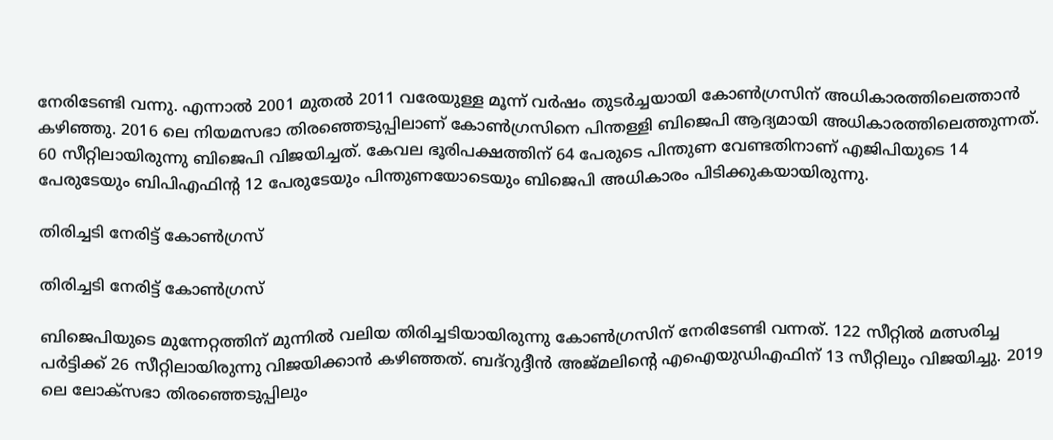നേരിടേണ്ടി വന്നു. എന്നാല്‍ 2001 മുതല്‍ 2011 വരേയുള്ള മൂന്ന് വര്‍ഷം തുടര്‍ച്ചയായി കോണ്‍ഗ്രസിന് അധികാരത്തിലെത്താന്‍ കഴിഞ്ഞു. 2016 ലെ നിയമസഭാ തിരഞ്ഞെടുപ്പിലാണ് കോണ്‍ഗ്രസിനെ പിന്തള്ളി ബിജെപി ആദ്യമായി അധികാരത്തിലെത്തുന്നത്. 60 സീറ്റിലായിരുന്നു ബിജെപി വിജയിച്ചത്. കേവല ഭൂരിപക്ഷത്തിന് 64 പേരുടെ പിന്തുണ വേണ്ടതിനാണ് എജിപിയുടെ 14 പേരുടേയും ബിപിഎഫിന്‍റ 12 പേരുടേയും പിന്തുണയോടെയും ബിജെപി അധികാരം പിടിക്കുകയായിരുന്നു.

തിരിച്ചടി നേരിട്ട് കോണ്‍ഗ്രസ്

തിരിച്ചടി നേരിട്ട് കോണ്‍ഗ്രസ്

ബിജെപിയുടെ മുന്നേറ്റത്തിന് മുന്നില്‍ വലിയ തിരിച്ചടിയായിരുന്നു കോണ്‍ഗ്രസിന് നേരിടേണ്ടി വന്നത്. 122 സീറ്റില്‍ മത്സരിച്ച പര്‍ട്ടിക്ക് 26 സീറ്റിലായിരുന്നു വിജയിക്കാന്‍ കഴിഞ്ഞത്. ബദ്റുദ്ദീന്‍ അജ്മലിന്‍റെ എഐയുഡിഎഫിന് 13 സീറ്റിലും വിജയിച്ചു. 2019 ലെ ലോക്സഭാ തിരഞ്ഞെടുപ്പിലും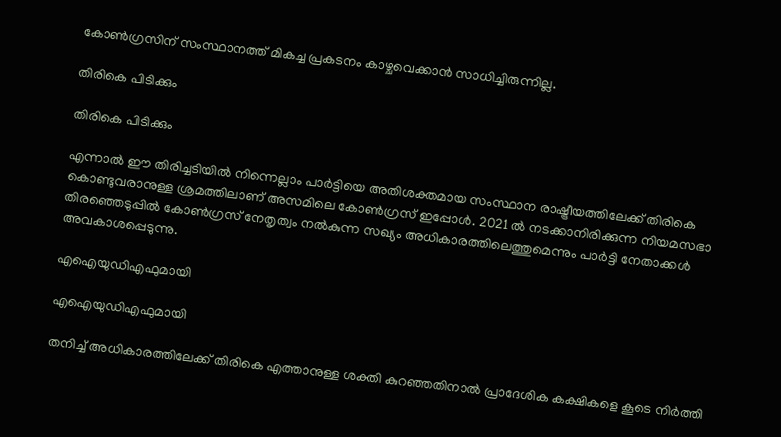കോണ്‍ഗ്രസിന് സംസ്ഥാനത്ത് മികച്ച പ്രകടനം കാഴ്ചവെക്കാന്‍ സാധിച്ചിരുന്നില്ല.

തിരികെ പിടിക്കും

തിരികെ പിടിക്കും

എന്നാല്‍ ഈ തിരിച്ചടിയില്‍ നിന്നെല്ലാം പാര്‍ട്ടിയെ അതിശക്തമായ സംസ്ഥാന രാഷ്ട്രീയത്തിലേക്ക് തിരികെ കൊണ്ടുവരാനുള്ള ശ്രമത്തിലാണ് അസമിലെ കോണ്‍ഗ്രസ് ഇപ്പോള്‍. 2021 ല്‍ നടക്കാനിരിക്കുന്ന നിയമസഭാ തിരഞ്ഞെടുപ്പില്‍ കോണ്‍ഗ്രസ് നേതൃത്വം നല്‍കുന്ന സഖ്യം അധികാരത്തിലെത്തുമെന്നും പാര്‍ട്ടി നേതാക്കള്‍ അവകാശപ്പെടുന്നു.

എഐയുഡിഎഫുമായി

എഐയുഡിഎഫുമായി

തനിച്ച് അധികാരത്തിലേക്ക് തിരികെ എത്താനുള്ള ശക്തി കുറഞ്ഞതിനാല്‍ പ്രാദേശിക കക്ഷികളെ കൂടെ നിര്‍ത്തി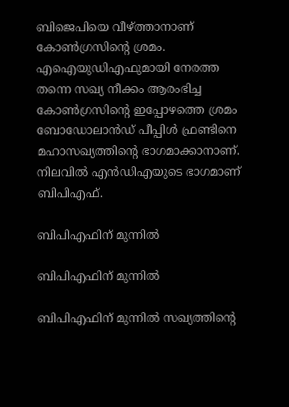ബിജെപിയെ വീഴ്ത്താനാണ് കോണ്‍ഗ്രസിന്‍റെ ശ്രമം. എഐയുഡിഎഫുമായി നേരത്ത തന്നെ സഖ്യ നീക്കം ആരംഭിച്ച കോണ്‍ഗ്രസിന്‍റെ ഇപ്പോഴത്തെ ശ്രമം ബോഡോലാന്‍ഡ് പീപ്പിള്‍ ഫ്രണ്ടിനെ മഹാസഖ്യത്തിന്‍റെ ഭാഗമാക്കാനാണ്. നിലവില്‍ എന്‍ഡിഎയുടെ ഭാഗമാണ് ബിപിഎഫ്.

ബിപിഎഫിന് മുന്നില്‍

ബിപിഎഫിന് മുന്നില്‍

ബിപിഎഫിന് മുന്നില്‍ സഖ്യത്തിന്‍റെ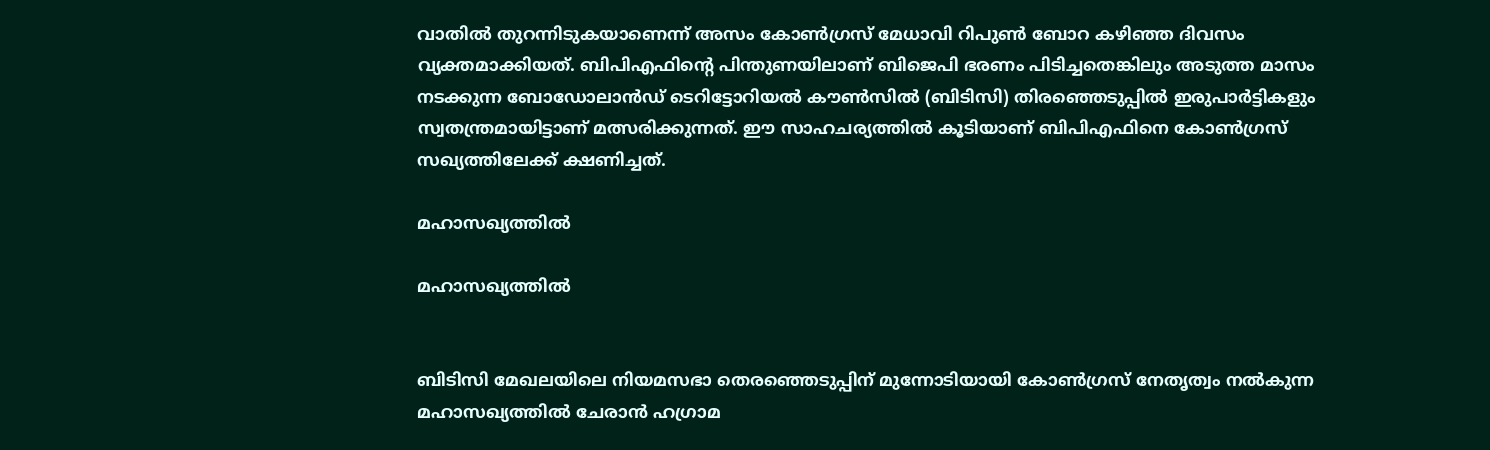വാതില്‍ തുറന്നിടുകയാണെന്ന് അസം കോൺഗ്രസ് മേധാവി റിപുണ്‍ ബോറ കഴിഞ്ഞ ദിവസം വ്യക്തമാക്കിയത്. ബിപിഎഫിന്‍റെ പിന്തുണയിലാണ് ബിജെപി ഭരണം പിടിച്ചതെങ്കിലും അടുത്ത മാസം നടക്കുന്ന ബോഡോലാൻഡ് ടെറിട്ടോറിയൽ കൗൺസിൽ (ബിടിസി) തിരഞ്ഞെടുപ്പിൽ ഇരുപാര്‍ട്ടികളും സ്വതന്ത്രമായിട്ടാണ് മത്സരിക്കുന്നത്. ഈ സാഹചര്യത്തില്‍ കൂടിയാണ് ബിപിഎഫിനെ കോണ്‍ഗ്രസ് സഖ്യത്തിലേക്ക് ക്ഷണിച്ചത്.

മഹാസഖ്യത്തില്‍

മഹാസഖ്യത്തില്‍


ബി‌ടി‌സി മേഖലയിലെ നിയമസഭാ തെരഞ്ഞെടുപ്പിന് മുന്നോടിയായി കോൺഗ്രസ് നേതൃത്വം നല്‍കുന്ന മഹാസഖ്യത്തില്‍ ചേരാൻ ഹഗ്രാമ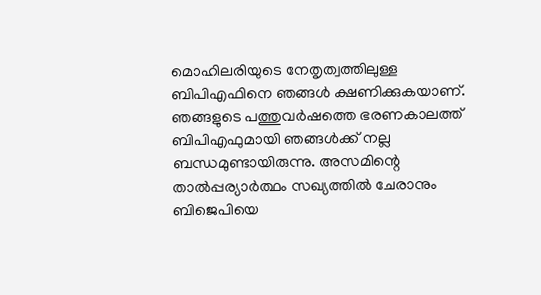മൊഹിലരിയുടെ നേതൃത്വത്തിലുള്ള ബി‌പി‌എഫിനെ ഞങ്ങള്‍ ക്ഷണിക്കുകയാണ്. ഞങ്ങളുടെ പത്തുവർഷത്തെ ഭരണകാലത്ത് ബിപിഎഫുമായി ഞങ്ങൾക്ക് നല്ല ബന്ധമുണ്ടായിരുന്നു. അസമിന്റെ താൽപ്പര്യാർത്ഥം സഖ്യത്തിൽ ചേരാനും ബിജെപിയെ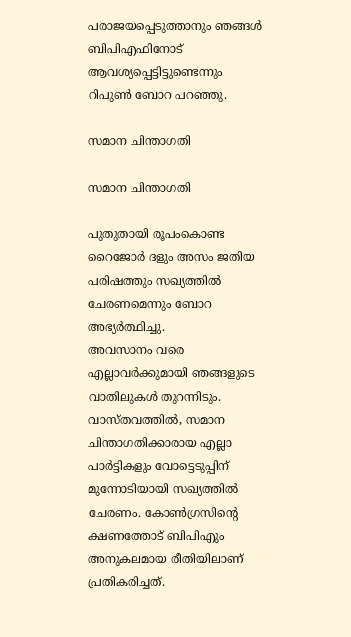പരാജയപ്പെടുത്താനും ഞങ്ങൾ ബിപിഎഫിനോട് ആവശ്യപ്പെട്ടിട്ടുണ്ടെന്നും റിപുണ്‍ ബോറ പറഞ്ഞു.

സമാന ചിന്താഗതി

സമാന ചിന്താഗതി

പുതുതായി രൂപംകൊണ്ട റൈജോർ ദളും അസം ജതിയ പരിഷത്തും സഖ്യത്തിൽ ചേരണമെന്നും ബോറ അഭ്യർത്ഥിച്ചു.
അവസാനം വരെ എല്ലാവര്‍ക്കുമായി ഞങ്ങളുടെ വാതിലുകൾ തുറന്നിടും. വാസ്തവത്തിൽ, സമാന ചിന്താഗതിക്കാരായ എല്ലാ പാർട്ടികളും വോട്ടെടുപ്പിന് മുന്നോടിയായി സഖ്യത്തിൽ ചേരണം. കോണ്‍ഗ്രസിന്‍റെ ക്ഷണത്തോട് ബിപിഎും അനുകലമായ രീതിയിലാണ് പ്രതികരിച്ചത്.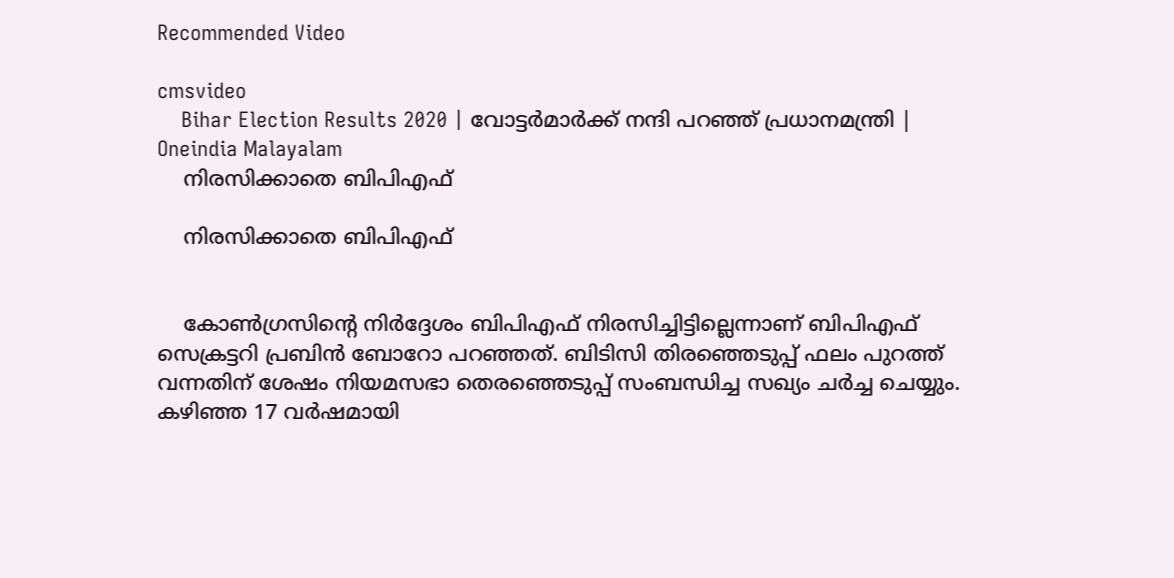Recommended Video

cmsvideo
    Bihar Election Results 2020 | വോട്ടര്‍മാര്‍ക്ക് നന്ദി പറഞ്ഞ് പ്രധാനമന്ത്രി | Oneindia Malayalam
    നിരസിക്കാതെ ബിപിഎഫ്

    നിരസിക്കാതെ ബിപിഎഫ്


    കോൺഗ്രസിന്റെ നിർദ്ദേശം ബിപിഎഫ് നിരസിച്ചിട്ടില്ലെന്നാണ് ബിപിഎഫ് സെക്രട്ടറി പ്രബിൻ ബോറോ പറഞ്ഞത്. ബിടിസി തിരഞ്ഞെടുപ്പ് ഫലം പുറത്ത് വന്നതിന് ശേഷം നിയമസഭാ തെരഞ്ഞെടുപ്പ് സംബന്ധിച്ച സഖ്യം ചർച്ച ചെയ്യും. കഴിഞ്ഞ 17 വർഷമായി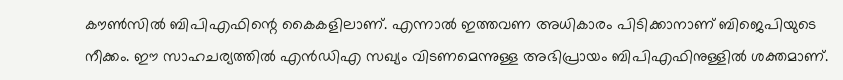കൗൺസിൽ ബിപിഎഫിന്റെ കൈകളിലാണ്. എന്നാല്‍ ഇത്തവണ അധികാരം പിടിക്കാനാണ് ബിജെപിയുടെ നീക്കം. ഈ സാഹചര്യത്തില്‍ എന്‍ഡിഎ സഖ്യം വിടണമെന്നുള്ള അഭിപ്രായം ബിപിഎഫിനുള്ളില്‍ ശക്തമാണ്.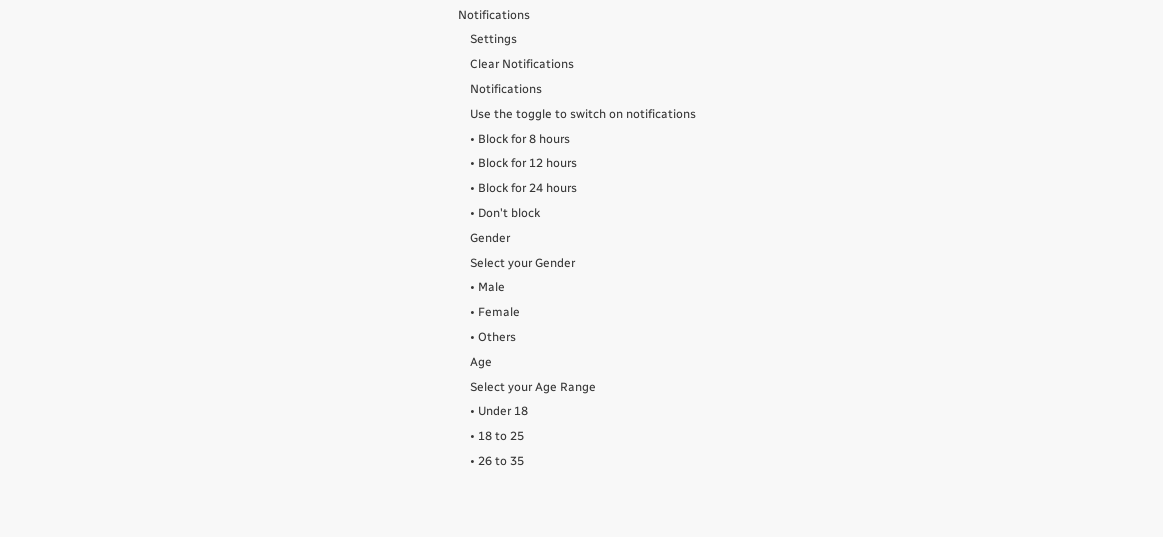Notifications
    Settings
    Clear Notifications
    Notifications
    Use the toggle to switch on notifications
    • Block for 8 hours
    • Block for 12 hours
    • Block for 24 hours
    • Don't block
    Gender
    Select your Gender
    • Male
    • Female
    • Others
    Age
    Select your Age Range
    • Under 18
    • 18 to 25
    • 26 to 35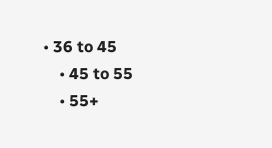• 36 to 45
    • 45 to 55
    • 55+